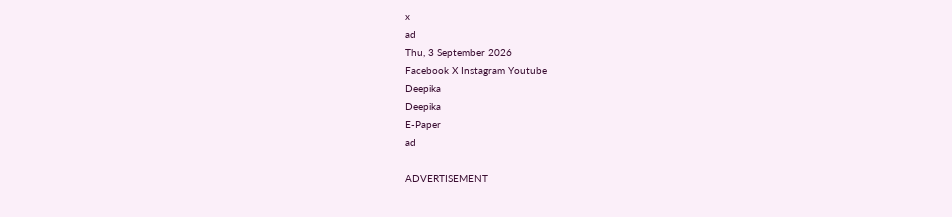x
ad
Thu, 3 September 2026
Facebook X Instagram Youtube
Deepika
Deepika
E-Paper
ad

ADVERTISEMENT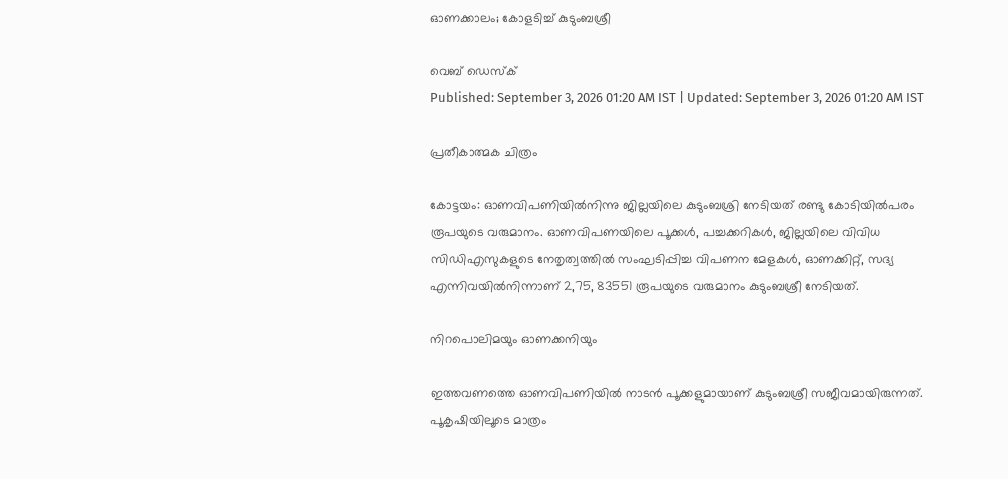ഓണക്കാലം; കോളടിച്ച് കുടുംബശ്രീ

വെബ് ഡെസ്ക്
Published: September 3, 2026 01:20 AM IST | Updated: September 3, 2026 01:20 AM IST

പ്രതീകാത്മക ചിത്രം

കോട്ടയം: ഓണവിപണിയില്‍നിന്നു ജില്ലയിലെ കുടുംബശ്രി നേടിയത് രണ്ടു കോടിയില്‍പരം രൂപയുടെ വരുമാനം. ഓണവിപണയിലെ പൂക്കള്‍, പച്ചക്കറികള്‍, ജില്ലയിലെ വിവിധ സിഡിഎസുകളുടെ നേതൃത്വത്തില്‍ സംഘടിപ്പിച്ച വിപണന മേളകള്‍, ഓണക്കിറ്റ്, സദ്യ എന്നിവയില്‍നിന്നാണ് 2,75, 83551 രൂപയുടെ വരുമാനം കുടുംബശ്രീ നേടിയത്.

നിറപൊലിമയും ഓണക്കനിയും

ഇത്തവണത്തെ ഓണവിപണിയില്‍ നാടന്‍ പൂക്കളുമായാണ് കുടുംബശ്രീ സജീവമായിരുന്നത്. പൂകൃഷിയിലൂടെ മാത്രം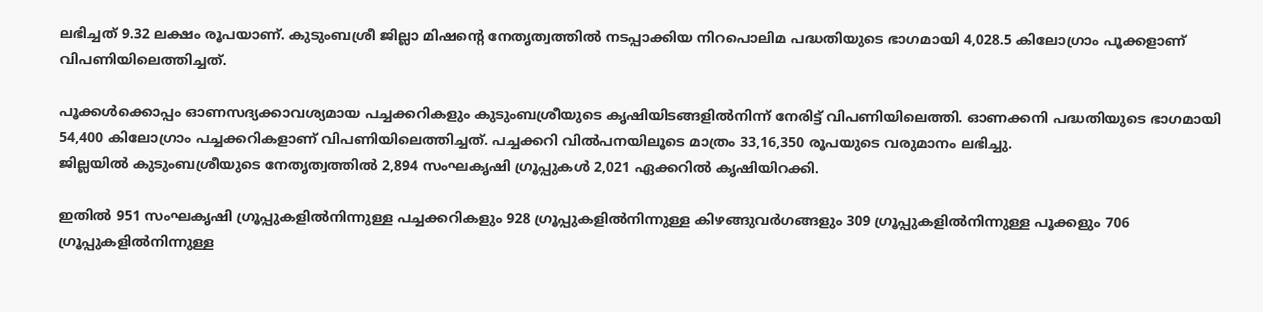ലഭിച്ചത് 9.32 ലക്ഷം രൂപയാണ്. കുടുംബശ്രീ ജില്ലാ മിഷന്‍റെ നേതൃത്വത്തില്‍ നടപ്പാക്കിയ നിറപൊലിമ പദ്ധതിയുടെ ഭാഗമായി 4,028.5 കിലോഗ്രാം പൂക്കളാണ് വിപണിയിലെത്തിച്ചത്.

പൂക്കള്‍ക്കൊപ്പം ഓണസദ്യക്കാവശ്യമായ പച്ചക്കറികളും കുടുംബശ്രീയുടെ കൃഷിയിടങ്ങളില്‍നിന്ന് നേരിട്ട് വിപണിയിലെത്തി. ഓണക്കനി പദ്ധതിയുടെ ഭാഗമായി 54,400 കിലോഗ്രാം പച്ചക്കറികളാണ് വിപണിയിലെത്തിച്ചത്. പച്ചക്കറി വിൽപനയിലൂടെ മാത്രം 33,16,350 രൂപയുടെ വരുമാനം ലഭിച്ചു.
ജില്ലയില്‍ കുടുംബശ്രീയുടെ നേതൃത്വത്തില്‍ 2,894 സംഘകൃഷി ഗ്രൂപ്പുകള്‍ 2,021 ഏക്കറില്‍ കൃഷിയിറക്കി.

ഇതില്‍ 951 സംഘകൃഷി ഗ്രൂപ്പുകളില്‍നിന്നുള്ള പച്ചക്കറികളും 928 ഗ്രൂപ്പുകളില്‍നിന്നുള്ള കിഴങ്ങുവര്‍ഗങ്ങളും 309 ഗ്രൂപ്പുകളില്‍നിന്നുള്ള പൂക്കളും 706 ഗ്രൂപ്പുകളില്‍നിന്നുള്ള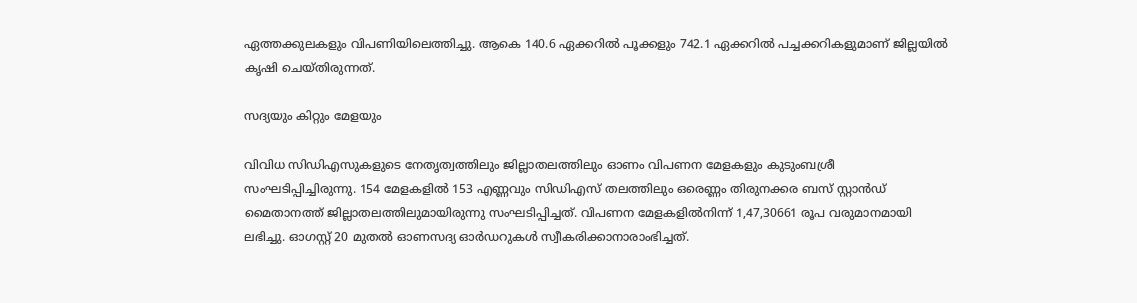ഏത്തക്കുലകളും വിപണിയിലെത്തിച്ചു. ആകെ 140.6 ഏക്കറില്‍ പൂക്കളും 742.1 ഏക്കറില്‍ പച്ചക്കറികളുമാണ് ജില്ലയില്‍ കൃഷി ചെയ്തിരുന്നത്.

സദ്യയും കിറ്റും മേളയും

വിവിധ സിഡിഎസുകളുടെ നേതൃത്വത്തിലും ജില്ലാതലത്തിലും ഓണം വിപണന മേളകളും കുടുംബശ്രീ സംഘടിപ്പിച്ചിരുന്നു. 154 മേളകളില്‍ 153 എണ്ണവും സിഡിഎസ് തലത്തിലും ഒരെണ്ണം തിരുനക്കര ബസ് സ്റ്റാന്‍ഡ് മൈതാനത്ത് ജില്ലാതലത്തിലുമായിരുന്നു സംഘടിപ്പിച്ചത്. വിപണന മേളകളില്‍നിന്ന് 1,47,30661 രൂപ വരുമാനമായി ലഭിച്ചു. ഓഗസ്റ്റ് 20 മുതല്‍ ഓണസദ്യ ഓര്‍ഡറുകള്‍ സ്വീകരിക്കാനാരാംഭിച്ചത്.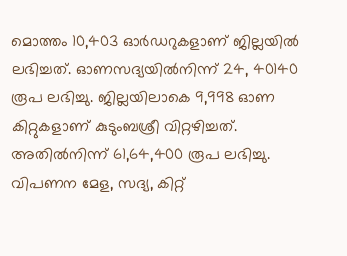മൊത്തം 10,403 ഓര്‍ഡറുകളാണ് ജില്ലയില്‍ ലഭിച്ചത്. ഓണസദ്യയില്‍നിന്ന് 24, 40140 രൂപ ലഭിച്ചു. ജില്ലയിലാകെ 9,998 ഓണ കിറ്റുകളാണ് കുടുംബശ്രീ വിറ്റഴിച്ചത്. അതില്‍നിന്ന് 61,64,400 രൂപ ലഭിച്ചു. വിപണന മേള, സദ്യ, കിറ്റ്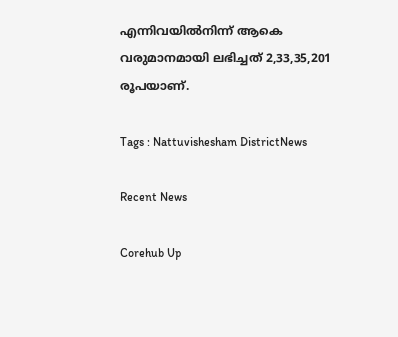എന്നിവയില്‍നിന്ന് ആകെ വരുമാനമായി ലഭിച്ചത് 2,33,35,201 രൂപയാണ്.

Tags : Nattuvishesham DistrictNews

Recent News

Corehub Up